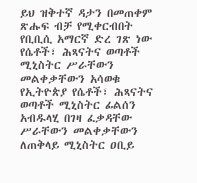ይህ ዝቅተኛ ዳታን በመጠቀም ጽሑፍ ብቻ የሚቀርብበት የቢቢሲ አማርኛ ድረ ገጽ ነው
የሴቶች፣ ሕጻናትና ወጣቶች ሚኒስትር ሥራቸውን መልቀቃቸውን አሳወቁ
የኢትዮጵያ የሴቶች፣ ሕጻናትና ወጣቶች ሚኒስትር ፊልሰን አብዱላሂ በገዛ ፈቃዳቸው ሥራቸውን መልቀቃቸውን ለጠቅላይ ሚኒስትር ዐቢይ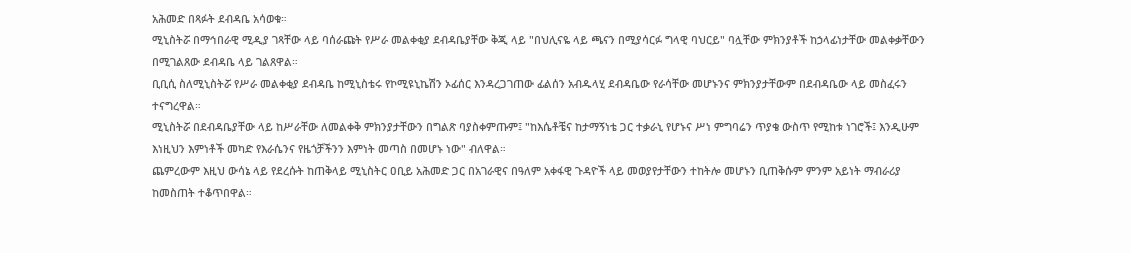አሕመድ በጻፉት ደብዳቤ አሳወቁ።
ሚኒስትሯ በማኅበራዊ ሚዲያ ገጻቸው ላይ ባሰራጩት የሥራ መልቀቂያ ደብዳቤያቸው ቅጂ ላይ "በህሊናዬ ላይ ጫናን በሚያሳርፉ ግላዊ ባህርይ" ባሏቸው ምክንያቶች ከኃላፊነታቸው መልቀቃቸውን በሚገልጸው ደብዳቤ ላይ ገልጸዋል።
ቢቢሲ ስለሚኒስትሯ የሥራ መልቀቂያ ደብዳቤ ከሚኒስቴሩ የኮሚዩኒኬሽን ኦፊሰር እንዳረጋገጠው ፊልሰን አብዱላሂ ደብዳቤው የራሳቸው መሆኑንና ምክንያታቸውም በደብዳቤው ላይ መስፈሩን ተናግረዋል።
ሚኒስትሯ በደብዳቤያቸው ላይ ከሥራቸው ለመልቀቅ ምክንያታቸውን በግልጽ ባያስቀምጡም፤ "ከእሴቶቼና ከታማኝነቴ ጋር ተቃራኒ የሆኑና ሥነ ምግባሬን ጥያቄ ውስጥ የሚከቱ ነገሮች፤ እንዲሁም እነዚህን እምነቶች መካድ የእራሴንና የዜጎቻችንን እምነት መጣስ በመሆኑ ነው" ብለዋል።
ጨምረውም እዚህ ውሳኔ ላይ የደረሱት ከጠቅላይ ሚኒስትር ዐቢይ አሕመድ ጋር በአገራዊና በዓለም አቀፋዊ ጉዳዮች ላይ መወያየታቸውን ተከትሎ መሆኑን ቢጠቅሱም ምንም አይነት ማብራሪያ ከመስጠት ተቆጥበዋል።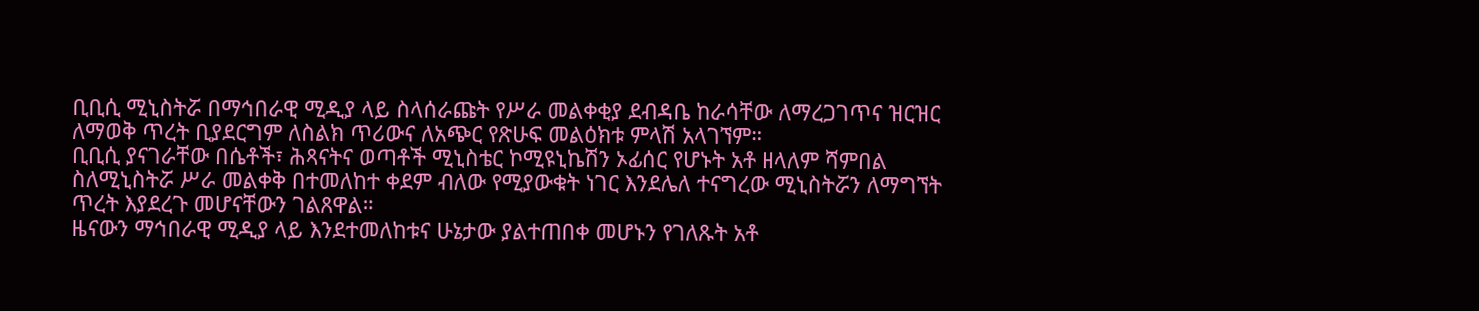ቢቢሲ ሚኒስትሯ በማኅበራዊ ሚዲያ ላይ ስላሰራጩት የሥራ መልቀቂያ ደብዳቤ ከራሳቸው ለማረጋገጥና ዝርዝር ለማወቅ ጥረት ቢያደርግም ለስልክ ጥሪውና ለአጭር የጽሁፍ መልዕክቱ ምላሽ አላገኘም።
ቢቢሲ ያናገራቸው በሴቶች፣ ሕጻናትና ወጣቶች ሚኒስቴር ኮሚዩኒኬሽን ኦፊሰር የሆኑት አቶ ዘላለም ሻምበል ስለሚኒስትሯ ሥራ መልቀቅ በተመለከተ ቀደም ብለው የሚያውቁት ነገር እንደሌለ ተናግረው ሚኒስትሯን ለማግኘት ጥረት እያደረጉ መሆናቸውን ገልጸዋል።
ዜናውን ማኅበራዊ ሚዲያ ላይ እንደተመለከቱና ሁኔታው ያልተጠበቀ መሆኑን የገለጹት አቶ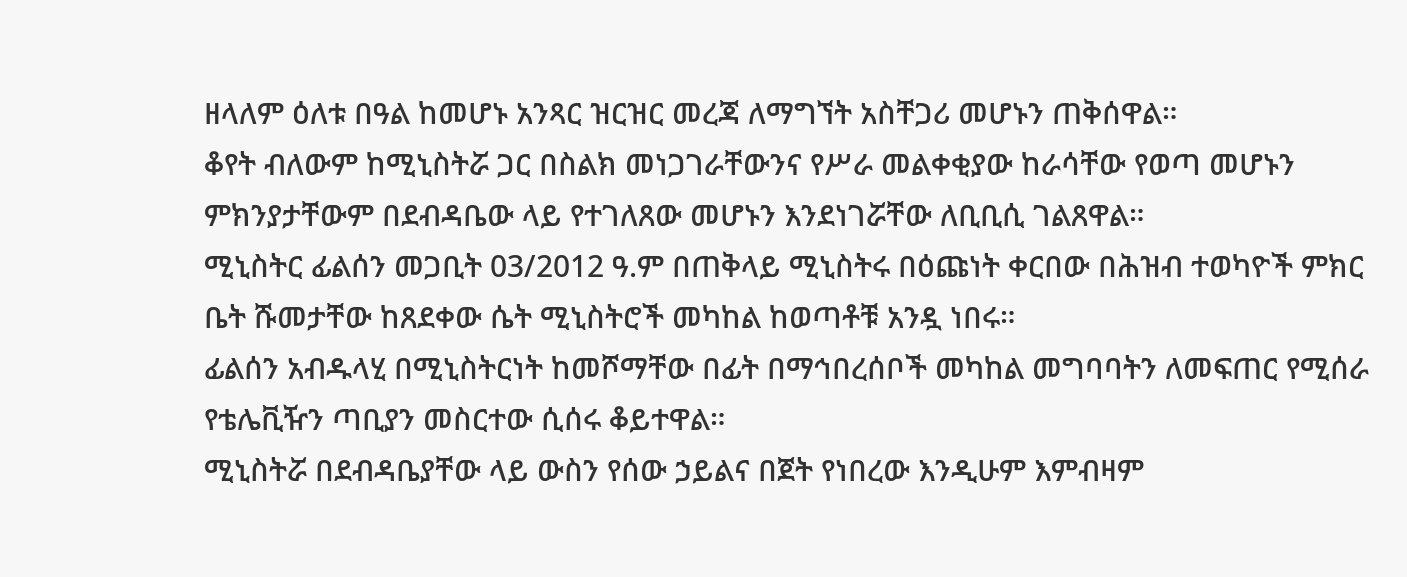ዘላለም ዕለቱ በዓል ከመሆኑ አንጻር ዝርዝር መረጃ ለማግኘት አስቸጋሪ መሆኑን ጠቅሰዋል።
ቆየት ብለውም ከሚኒስትሯ ጋር በስልክ መነጋገራቸውንና የሥራ መልቀቂያው ከራሳቸው የወጣ መሆኑን ምክንያታቸውም በደብዳቤው ላይ የተገለጸው መሆኑን እንደነገሯቸው ለቢቢሲ ገልጸዋል።
ሚኒስትር ፊልሰን መጋቢት 03/2012 ዓ.ም በጠቅላይ ሚኒስትሩ በዕጩነት ቀርበው በሕዝብ ተወካዮች ምክር ቤት ሹመታቸው ከጸደቀው ሴት ሚኒስትሮች መካከል ከወጣቶቹ አንዷ ነበሩ።
ፊልሰን አብዱላሂ በሚኒስትርነት ከመሾማቸው በፊት በማኅበረሰቦች መካከል መግባባትን ለመፍጠር የሚሰራ የቴሌቪዥን ጣቢያን መስርተው ሲሰሩ ቆይተዋል።
ሚኒስትሯ በደብዳቤያቸው ላይ ውስን የሰው ኃይልና በጀት የነበረው እንዲሁም እምብዛም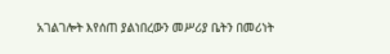አገልገሎት እየሰጠ ያልነበረውን መሥሪያ ቤትን በመሪነት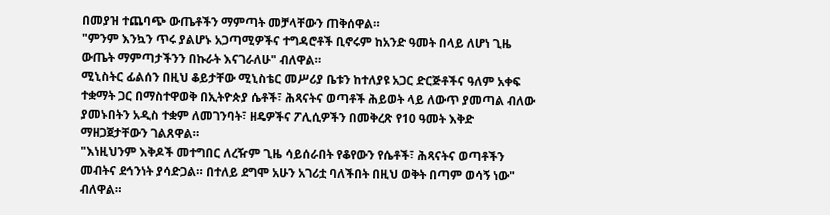በመያዝ ተጨባጭ ውጤቶችን ማምጣት መቻላቸውን ጠቅሰዋል።
"ምንም እንኳን ጥሩ ያልሆኑ አጋጣሚዎችና ተግዳሮቶች ቢኖሩም ከአንድ ዓመት በላይ ለሆነ ጊዜ ውጤት ማምጣታችንን በኩራት እናገራለሁ" ብለዋል።
ሚኒስትር ፊልሰን በዚህ ቆይታቸው ሚኒስቴር መሥሪያ ቤቱን ከተለያዩ አጋር ድርጅቶችና ዓለም አቀፍ ተቋማት ጋር በማስተዋወቅ በኢትዮጵያ ሴቶች፣ ሕጻናትና ወጣቶች ሕይወት ላይ ለውጥ ያመጣል ብለው ያመኑበትን አዲስ ተቋም ለመገንባት፣ ዘዴዎችና ፖሊሲዎችን በመቅረጽ የ10 ዓመት እቅድ ማዘጋጀታቸውን ገልጸዋል።
"እነዚህንም እቅዶች መተግበር ለረዥም ጊዜ ሳይሰራበት የቆየውን የሴቶች፣ ሕጻናትና ወጣቶችን መብትና ደኅንነት ያሳድጋል። በተለይ ደግሞ አሁን አገሪቷ ባለችበት በዚህ ወቅት በጣም ወሳኝ ነው" ብለዋል።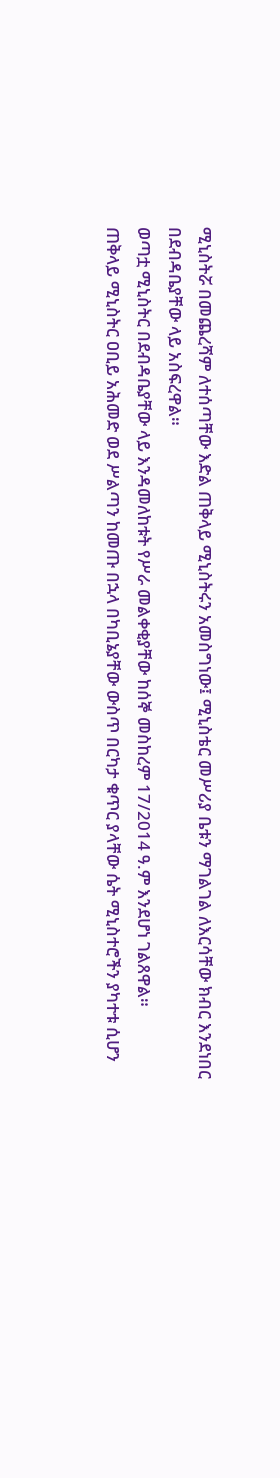ሚኒስትሯ በመጨረሻም ለተሰጣቸው እድል ጠቅላይ ሚኒስትሩን አመስግነው፤ ሚኒስቴር መሥሪያ ቤቱን ማገልገል ለእርሳቸው ክብር እንደነበር በደብዳቤያቸው ላይ አስፍረዋል።
ወጣቷ ሚኒስትር በደብዳቤያቸው ላይ እንዳመለከቱት የሥራ መልቀቂያቸው ከሰኞ መስከረም 17/2014 ዓ.ም እንደሆነ ገልጸዋል።
ጠቅላይ ሚኒስትር ዐቢይ አሕመድ ወደ ሥልጣን ከመጡ በኋላ በካቢኔያቸው ውስጥ በርካታ ቁጥር ያላቸው ሴት ሚኒስተሮችን ያካተቱ ሲሆን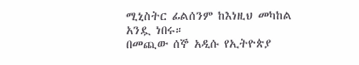ሚኒስትር ፊልሰንም ከእነዚህ መካከል አንዷ ነበሩ።
በመጪው ሰኞ አዲሱ የኢትዮጵያ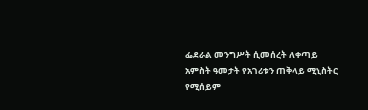ፌደራል መንግሥት ሲመሰረት ለቀጣይ አምስት ዓመታት የአገሪቱን ጠቅላይ ሚኒስትር የሚሰይም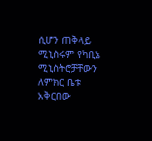ሲሆን ጠቅላይ ሚኒስሩም የካቢኔ ሚኒስትሮቻቸውን ለምክር ቤቱ አቅርበው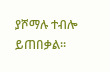ያሾማሉ ተብሎ ይጠበቃል።